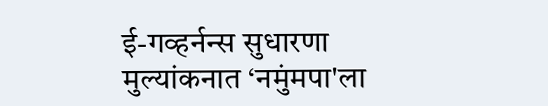ई-गव्हर्नन्स सुधारणा मुल्यांकनात ‘नमुंमपा'ला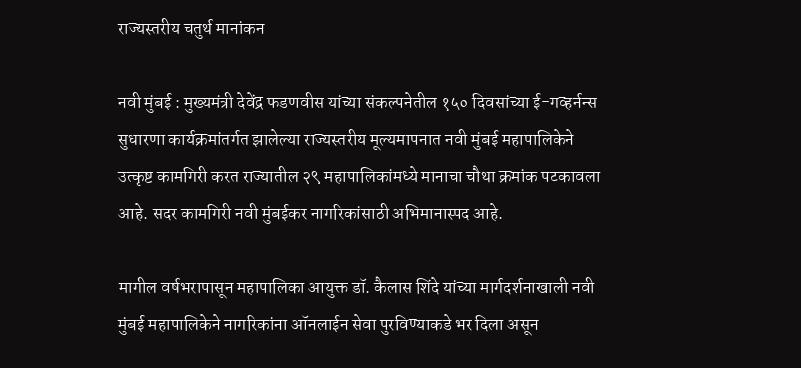राज्यस्तरीय चतुर्थ मानांकन

नवी मुंबई : मुख्यमंत्री देवेंद्र फडणवीस यांच्या संकल्पनेतील १५० दिवसांच्या ई-गव्हर्नन्स सुधारणा कार्यक्रमांतर्गत झालेल्या राज्यस्तरीय मूल्यमापनात नवी मुंबई महापालिकेने उत्कृष्ट कामगिरी करत राज्यातील २९ महापालिकांमध्ये मानाचा चौथा क्रमांक पटकावला आहे. सदर कामगिरी नवी मुंबईकर नागरिकांसाठी अभिमानास्पद आहे.

मागील वर्षभरापासून महापालिका आयुक्त डॉ. कैलास शिंदे यांच्या मार्गदर्शनाखाली नवी मुंबई महापालिकेने नागरिकांना ऑनलाईन सेवा पुरविण्याकडे भर दिला असून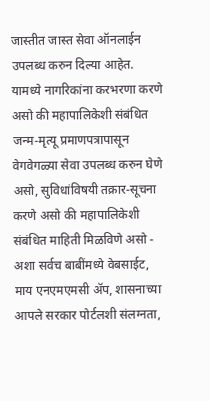जास्तीत जास्त सेवा ऑनलाईन उपलब्ध करुन दिल्या आहेत. यामध्ये नागरिकांना करभरणा करणे असो की महापालिकेशी संबंधित जन्म-मृत्यू प्रमाणपत्रापासून वेगवेगळ्या सेवा उपलब्ध करुन घेणे असो, सुविधांविषयी तक्रार-सूचना करणे असो की महापालिकेशी संबंधित माहिती मिळविणे असो - अशा सर्वच बाबींमध्ये वेबसाईट, माय एनएमएमसी ॲप, शासनाच्या आपले सरकार पोर्टलशी संलग्नता,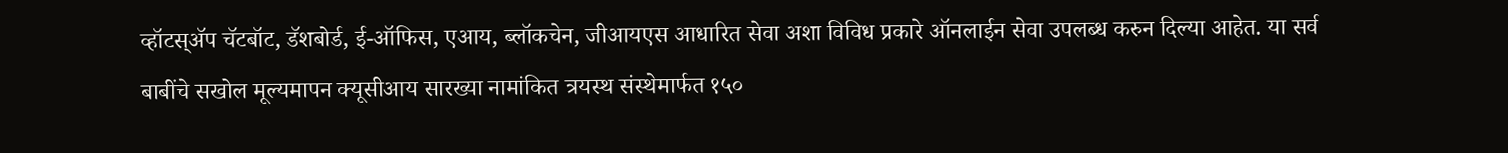व्हॉटस्‌ॲप चॅटबॉट, डॅशबोर्ड, ई-ऑफिस, एआय, ब्लॉकचेन, जीआयएस आधारित सेवा अशा विविध प्रकारे ऑनलाईन सेवा उपलब्ध करुन दिल्या आहेत. या सर्व बाबींचे सखोल मूल्यमापन क्यूसीआय सारख्या नामांकित त्रयस्थ संस्थेमार्फत १५०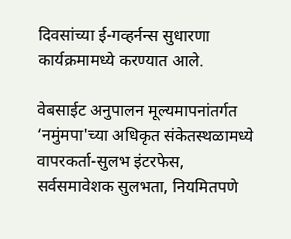दिवसांच्या ई-गव्हर्नन्स सुधारणा कार्यक्रमामध्ये करण्यात आले.

वेबसाईट अनुपालन मूल्यमापनांतर्गत ‘नमुंमपा'च्या अधिकृत संकेतस्थळामध्ये वापरकर्ता-सुलभ इंटरफेस, सर्वसमावेशक सुलभता, नियमितपणे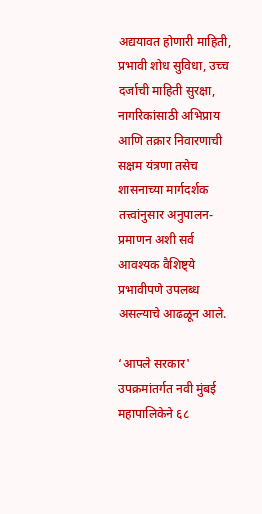अद्ययावत होणारी माहिती, प्रभावी शोध सुविधा, उच्च दर्जाची माहिती सुरक्षा, नागरिकांसाठी अभिप्राय आणि तक्रार निवारणाची सक्षम यंत्रणा तसेच शासनाच्या मार्गदर्शक तत्त्वांनुसार अनुपालन-प्रमाणन अशी सर्व आवश्यक वैशिष्ट्ये प्रभावीपणे उपलब्ध असल्याचे आढळून आले.

‘आपले सरकार' उपक्रमांतर्गत नवी मुंबई महापालिकेने ६८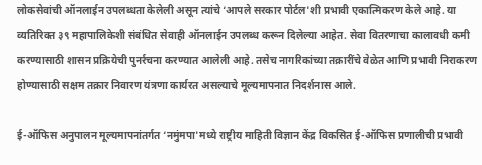लोकसेवांची ऑनलाईन उपलब्धता केलेली असून त्यांचे ‘आपले सरकार पोर्टल'शी प्रभावी एकात्मिकरण केले आहे. या व्यतिरिक्त ३९ महापालिकेशी संबंधित सेवाही ऑनलाईन उपलब्ध करून दिलेल्या आहेत. सेवा वितरणाचा कालावधी कमी करण्यासाठी शासन प्रक्रियेची पुनर्रचना करण्यात आलेली आहे. तसेच नागरिकांच्या तक्रारींचे वेळेत आणि प्रभावी निराकरण होण्यासाठी सक्षम तक्रार निवारण यंत्रणा कार्यरत असल्याचे मूल्यमापनात निदर्शनास आले.

ई-ऑफिस अनुपालन मूल्यमापनांतर्गत ‘नमुंमपा'मध्ये राष्ट्रीय माहिती विज्ञान केंद्र विकसित ई-ऑफिस प्रणालीची प्रभावी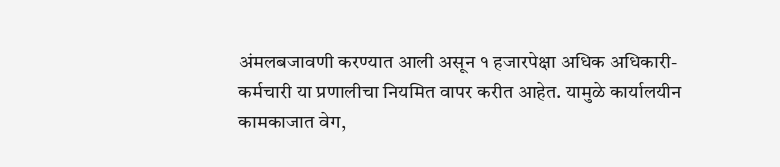अंमलबजावणी करण्यात आली असून १ हजारपेक्षा अधिक अधिकारी-कर्मचारी या प्रणालीचा नियमित वापर करीत आहेत. यामुळे कार्यालयीन कामकाजात वेग,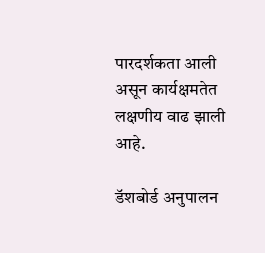पारदर्शकता आली असून कार्यक्षमतेत लक्षणीय वाढ झाली आहे.

डॅशबोर्ड अनुपालन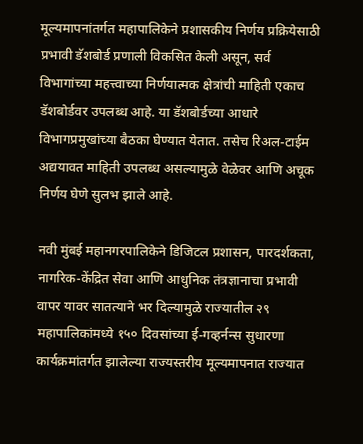मूल्यमापनांतर्गत महापालिकेने प्रशासकीय निर्णय प्रक्रियेसाठी प्रभावी डॅशबोर्ड प्रणाली विकसित केली असून, सर्व विभागांच्या महत्त्वाच्या निर्णयात्मक क्षेत्रांची माहिती एकाच डॅशबोर्डवर उपलब्ध आहे. या डॅशबोर्डच्या आधारे विभागप्रमुखांच्या बैठका घेण्यात येतात. तसेच रिअल-टाईम अद्ययावत माहिती उपलब्ध असल्यामुळे वेळेवर आणि अचूक निर्णय घेणे सुलभ झाले आहे.

नवी मुंबई महानगरपालिकेने डिजिटल प्रशासन, पारदर्शकता, नागरिक-केंद्रित सेवा आणि आधुनिक तंत्रज्ञानाचा प्रभावी वापर यावर सातत्याने भर दिल्यामुळे राज्यातील २९ महापालिकांमध्ये १५० दिवसांच्या ई-गव्हर्नन्स सुधारणा कार्यक्रमांतर्गत झालेल्या राज्यस्तरीय मूल्यमापनात राज्यात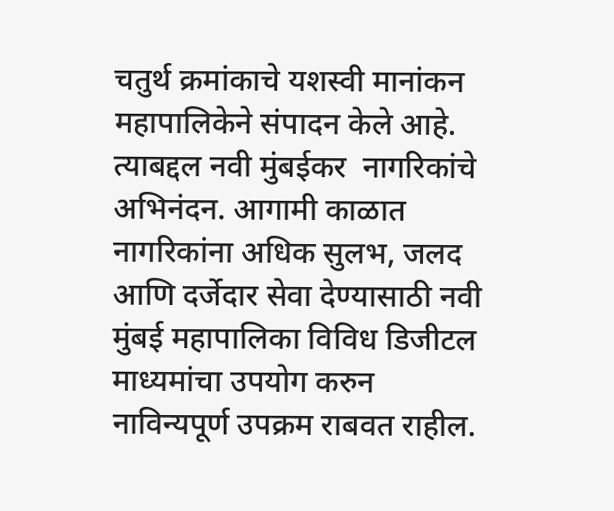चतुर्थ क्रमांकाचे यशस्वी मानांकन महापालिकेने संपादन केले आहे. त्याबद्दल नवी मुंबईकर  नागरिकांचे अभिनंदन. आगामी काळात नागरिकांना अधिक सुलभ, जलद आणि दर्जेदार सेवा देण्यासाठी नवी मुंबई महापालिका विविध डिजीटल माध्यमांचा उपयोग करुन नाविन्यपूर्ण उपक्रम राबवत राहील.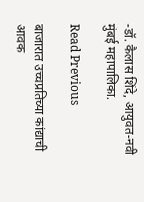-डॉ. कैलास शिंदे, आयुवत-नवी मुंबई महापालिका.

Read Previous

बाजारात उच्चप्रतिच्या कांद्याची आवक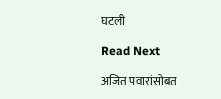घटली

Read Next

अजित पवारांसोबत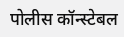पोलीस कॉन्स्टेबल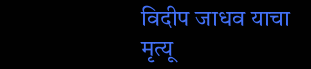विदीप जाधव याचा मृत्यू